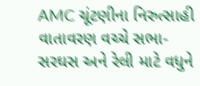AMC ચૂંટણીના નિરુત્સાહી વાતાવરણ વચ્ચે સભા-સરઘસ અને રેલી માટે વધુને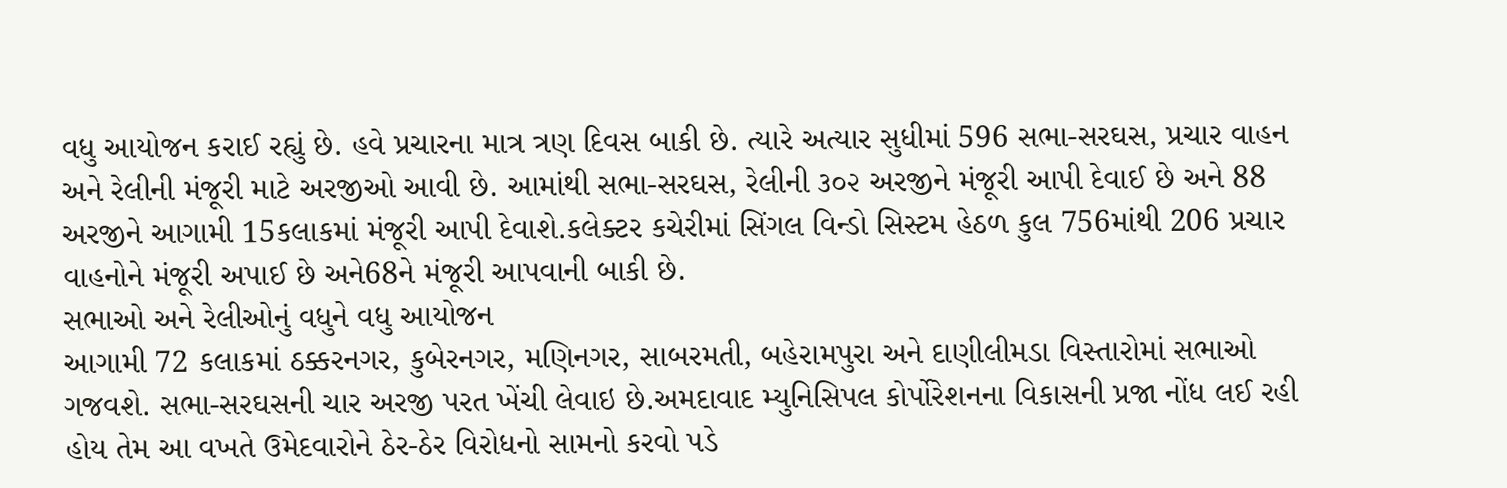વધુ આયોજન કરાઈ રહ્યું છે. હવે પ્રચારના માત્ર ત્રણ દિવસ બાકી છે. ત્યારે અત્યાર સુધીમાં 596 સભા-સરઘસ, પ્રચાર વાહન અને રેલીની મંજૂરી માટે અરજીઓ આવી છે. આમાંથી સભા-સરઘસ, રેલીની ૩૦૨ અરજીને મંજૂરી આપી દેવાઈ છે અને 88 અરજીને આગામી 15કલાકમાં મંજૂરી આપી દેવાશે.કલેક્ટર કચેરીમાં સિંગલ વિન્ડો સિસ્ટમ હેઠળ કુલ 756માંથી 206 પ્રચાર વાહનોને મંજૂરી અપાઈ છે અને68ને મંજૂરી આપવાની બાકી છે.
સભાઓ અને રેલીઓનું વધુને વધુ આયોજન
આગામી 72 કલાકમાં ઠક્કરનગર, કુબેરનગર, મણિનગર, સાબરમતી, બહેરામપુરા અને દાણીલીમડા વિસ્તારોમાં સભાઓ ગજવશે. સભા-સરઘસની ચાર અરજી પરત ખેંચી લેવાઇ છે.અમદાવાદ મ્યુનિસિપલ કોર્પોરેશનના વિકાસની પ્રજા નોંધ લઈ રહી હોય તેમ આ વખતે ઉમેદવારોને ઠેર-ઠેર વિરોધનો સામનો કરવો પડે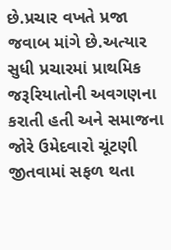છે.પ્રચાર વખતે પ્રજા જવાબ માંગે છે.અત્યાર સુધી પ્રચારમાં પ્રાથમિક જરૂરિયાતોની અવગણના કરાતી હતી અને સમાજના જોરે ઉમેદવારો ચૂંટણી જીતવામાં સફળ થતા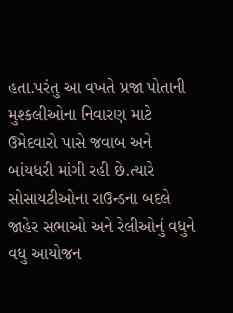હતા.પરંતુ આ વખતે પ્રજા પોતાની મુશ્કલીઓના નિવારણ માટે ઉમેદવારો પાસે જવાબ અને બાંયધરી માંગી રહી છે.ત્યારે સોસાયટીઓના રાઉન્ડના બદલે જાહેર સભાઓ અને રેલીઓનું વધુને વધુ આયોજન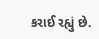કરાઈ રહ્યું છે.